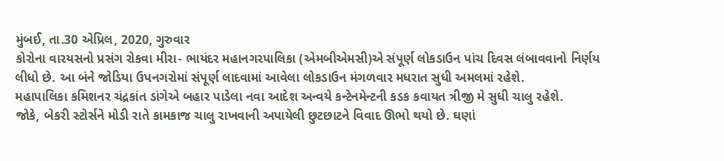મુંબઈ, તા.30 એપ્રિલ, 2020, ગુરુવાર
કોરોના વારયસનો પ્રસંગ રોકવા મીરા- ભાયંદર મહાનગરપાલિકા (એમબીએમસી)એ સંપૂર્ણ લોકડાઉન પાંચ દિવસ લંબાવવાનો નિર્ણય લીધો છે. આ બંને જોડિયા ઉપનગરોમાં સંપૂર્ણ લાદવામાં આવેલા લોકડાઉન મંગળવાર મધરાત સુધી અમલમાં રહેશે.
મહાપાલિકા કમિશનર ચંદ્રકાંત ડાંગેએ બહાર પાડેલા નવા આદેશ અન્વયે કન્ટેનમેન્ટની કડક કવાયત ત્રીજી મે સુધી ચાલુ રહેશે.
જોકે, બેકરી સ્ટોર્સને મોડી રાતે કામકાજ ચાલુ રાખવાની અપાયેલી છુટછાટને વિવાદ ઊભો થયો છે. ઘણાં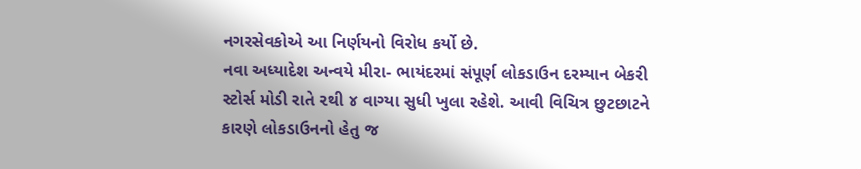નગરસેવકોએ આ નિર્ણયનો વિરોધ કર્યો છે.
નવા અધ્યાદેશ અન્વયે મીરા- ભાયંદરમાં સંપૂર્ણ લોકડાઉન દરમ્યાન બેકરી સ્ટોર્સ મોડી રાતે ૨થી ૪ વાગ્યા સુધી ખુલા રહેશે. આવી વિચિત્ર છુટછાટને કારણે લોકડાઉનનો હેતુ જ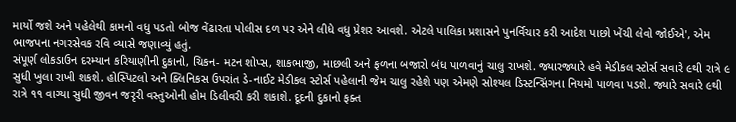માર્યો જશે અને પહેલેથી કામનો વધુ પડતો બોજ વેંઢારતા પોલીસ દળ પર એને લીધે વધુ પ્રેશર આવશે. એટલે પાલિકા પ્રશાસને પુનર્વિચાર કરી આદેશ પાછો ખેંચી લેવો જોઈએ', એમ ભાજપના નગરસેવક રવિ વ્યાસે જણાવ્યું હતું.
સંપૂર્ણ લોકડાઉન દરમ્યાન કરિયાણીની દુકાનો, ચિકન- મટન શોપ્સ, શાકભાજી, માછલી અને ફળના બજારો બંધ પાળવાનું ચાલુ રાખશે. જ્યારજ્યારે હવે મેડીકલ સ્ટોર્સ સવારે ૯થી રાત્રે ૯ સુધી ખુલા રાખી શકશે. હોસ્પિટલો અને ક્લિનિકસ ઉપરાંત ડે-નાઈટ મેડીકલ સ્ટોર્સ પહેલાની જેમ ચાલુ રહેશે પણ એમણે સોશ્યલ ડિસ્ટન્સિંગના નિયમો પાળવા પડશે. જ્યારે સવારે ૯થી રાત્રે ૧૧ વાગ્યા સુધી જીવન જરૃરી વસ્તુઓની હોમ ડિલીવરી કરી શકાશે. દૂદની દુકાનો ફક્ત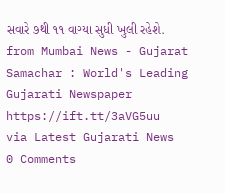સવારે ૭થી ૧૧ વાગ્યા સુધી ખુલી રહેશે.
from Mumbai News - Gujarat Samachar : World's Leading Gujarati Newspaper https://ift.tt/3aVG5uu
via Latest Gujarati News
0 Comments